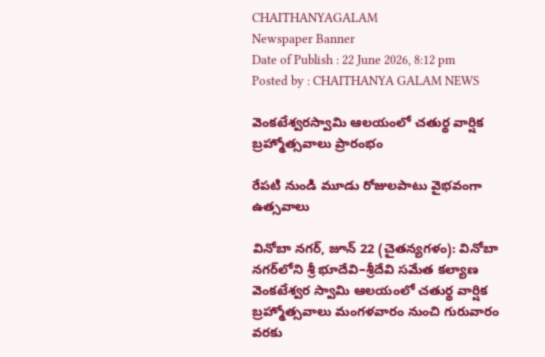CHAITHANYAGALAM
Newspaper Banner
Date of Publish : 22 June 2026, 8:12 pm Posted by : CHAITHANYA GALAM NEWS

వెంకటేశ్వరస్వామి ఆలయంలో చతుర్థ వార్షిక బ్రహ్మోత్సవాలు ప్రారంభం

రేపటి నుండి మూడు రోజులపాటు వైభవంగా ఉత్సవాలు

వినోబా నగర్, జూన్ 22 (చైతన్యగళం): వినోబా నగర్‌లోని శ్రీ భూదేవి–శ్రీదేవి సమేత కల్యాణ వెంకటేశ్వర స్వామి ఆలయంలో చతుర్థ వార్షిక బ్రహ్మోత్సవాలు మంగళవారం నుంచి గురువారం వరకు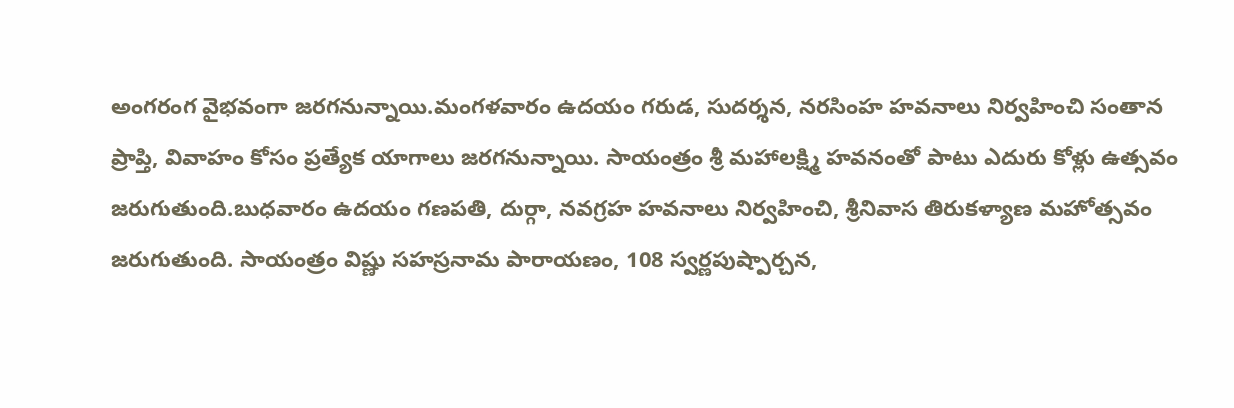అంగరంగ వైభవంగా జరగనున్నాయి.మంగళవారం ఉదయం గరుడ, సుదర్శన, నరసింహ హవనాలు నిర్వహించి సంతాన ప్రాప్తి, వివాహం కోసం ప్రత్యేక యాగాలు జరగనున్నాయి. సాయంత్రం శ్రీ మహాలక్ష్మి హవనంతో పాటు ఎదురు కోళ్లు ఉత్సవం జరుగుతుంది.బుధవారం ఉదయం గణపతి, దుర్గా, నవగ్రహ హవనాలు నిర్వహించి, శ్రీనివాస తిరుకళ్యాణ మహోత్సవం జరుగుతుంది. సాయంత్రం విష్ణు సహస్రనామ పారాయణం, 108 స్వర్ణపుష్పార్చన,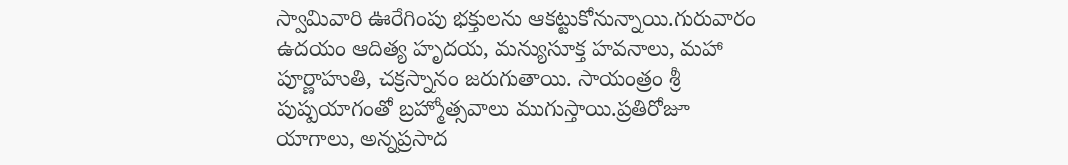స్వామివారి ఊరేగింపు భక్తులను ఆకట్టుకోనున్నాయి.గురువారం ఉదయం ఆదిత్య హృదయ, మన్యుసూక్త హవనాలు, మహా పూర్ణాహుతి, చక్రస్నానం జరుగుతాయి. సాయంత్రం శ్రీ పుష్పయాగంతో బ్రహ్మోత్సవాలు ముగుస్తాయి.ప్రతిరోజూ యాగాలు, అన్నప్రసాద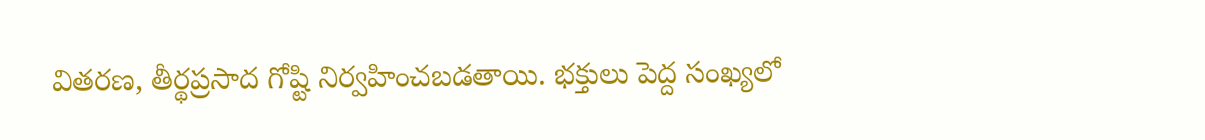వితరణ, తీర్థప్రసాద గోష్టి నిర్వహించబడతాయి. భక్తులు పెద్ద సంఖ్యలో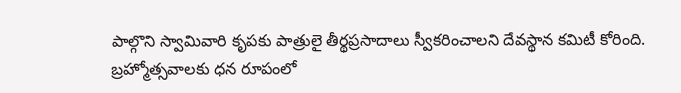పాల్గొని స్వామివారి కృపకు పాత్రులై తీర్థప్రసాదాలు స్వీకరించాలని దేవస్థాన కమిటీ కోరింది. బ్రహ్మోత్సవాలకు ధన రూపంలో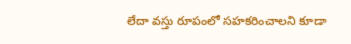లేదా వస్తు రూపంలో సహకరించాలని కూడా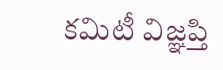కమిటీ విజ్ఞప్తి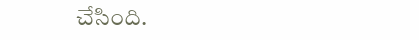చేసింది.